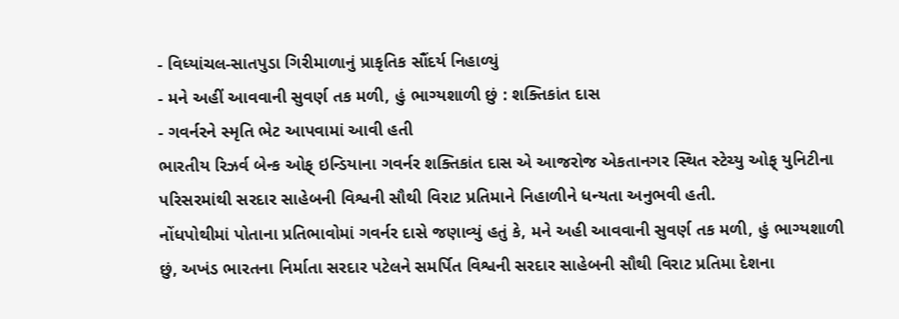- વિધ્યાંચલ-સાતપુડા ગિરીમાળાનું પ્રાકૃતિક સૌંદર્ય નિહાળ્યું
- મને અહીં આવવાની સુવર્ણ તક મળી, હું ભાગ્યશાળી છું : શક્તિકાંત દાસ
- ગવર્નરને સ્મૃતિ ભેટ આપવામાં આવી હતી
ભારતીય રિઝર્વ બેન્ક ઓફ્ ઇન્ડિયાના ગવર્નર શક્તિકાંત દાસ એ આજરોજ એકતાનગર સ્થિત સ્ટેચ્યુ ઓફ્ યુનિટીના પરિસરમાંથી સરદાર સાહેબની વિશ્વની સૌથી વિરાટ પ્રતિમાને નિહાળીને ધન્યતા અનુભવી હતી.
નોંધપોથીમાં પોતાના પ્રતિભાવોમાં ગવર્નર દાસે જણાવ્યું હતું કે, મને અહી આવવાની સુવર્ણ તક મળી, હું ભાગ્યશાળી છું, અખંડ ભારતના નિર્માતા સરદાર પટેલને સમર્પિત વિશ્વની સરદાર સાહેબની સૌથી વિરાટ પ્રતિમા દેશના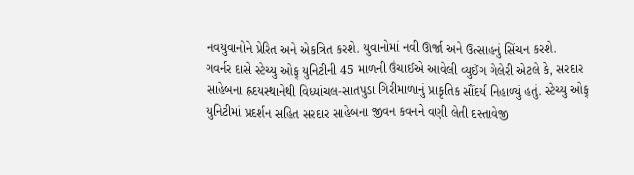નવયુવાનોને પ્રેરિત અને એકત્રિત કરશે. યુવાનોમાં નવી ઊર્જા અને ઉત્સાહનું સિંચન કરશે.
ગવર્નર દાસે સ્ટેચ્યુ ઓફ્ યુનિટીની 45 માળની ઉંચાઈએ આવેલી વ્યુઈંગ ગેલેરી એટલે કે, સરદાર સાહેબના હ્રદયસ્થાનેથી વિધ્યાંચલ-સાતપુડા ગિરીમાળાનું પ્રાકૃતિક સૌંદર્ય નિહાળ્યું હતું. સ્ટેચ્યુ ઓફ્ યુનિટીમાં પ્રદર્શન સહિત સરદાર સાહેબના જીવન કવનને વણી લેતી દસ્તાવેજી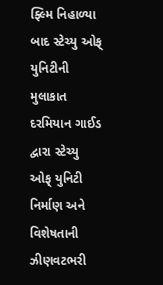ફ્લ્મિ નિહાળ્યા બાદ સ્ટેચ્યુ ઓફ્ યુનિટીની મુલાકાત દરમિયાન ગાઈડ દ્વારા સ્ટેચ્યુ ઓફ્ યુનિટી નિર્માણ અને વિશેષતાની ઝીણવટભરી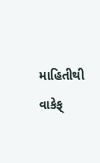માહિતીથી વાકેફ્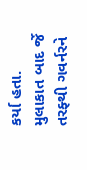કર્યા હતા. મુલાકાત બાદ ર્જે તરફ્થી ગવર્નરને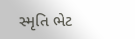સ્મૃતિ ભેટ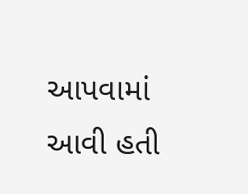આપવામાં આવી હતી